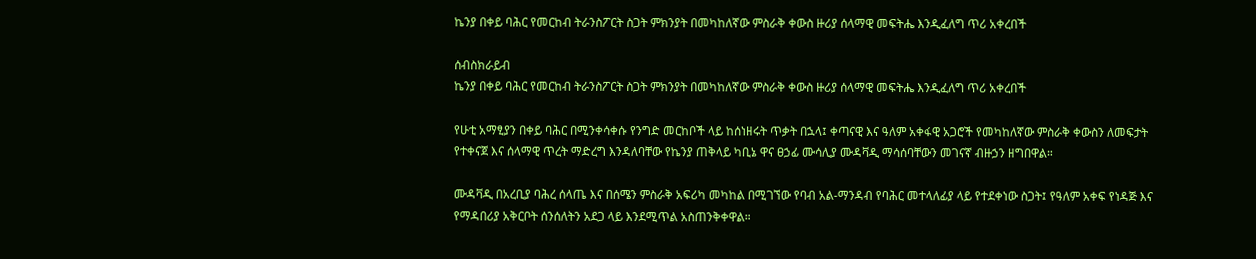ኬንያ በቀይ ባሕር የመርከብ ትራንስፖርት ስጋት ምክንያት በመካከለኛው ምስራቅ ቀውስ ዙሪያ ሰላማዊ መፍትሔ እንዲፈለግ ጥሪ አቀረበች

ሰብስክራይብ
ኬንያ በቀይ ባሕር የመርከብ ትራንስፖርት ስጋት ምክንያት በመካከለኛው ምስራቅ ቀውስ ዙሪያ ሰላማዊ መፍትሔ እንዲፈለግ ጥሪ አቀረበች

የሁቲ አማፂያን በቀይ ባሕር በሚንቀሳቀሱ የንግድ መርከቦች ላይ ከሰነዘሩት ጥቃት በኋላ፤ ቀጣናዊ እና ዓለም አቀፋዊ አጋሮች የመካከለኛው ምስራቅ ቀውስን ለመፍታት የተቀናጀ እና ሰላማዊ ጥረት ማድረግ እንዳለባቸው የኬንያ ጠቅላይ ካቢኔ ዋና ፀኃፊ ሙሳሊያ ሙዳቫዲ ማሳሰባቸውን መገናኛ ብዙኃን ዘግበዋል።

ሙዳቫዲ በአረቢያ ባሕረ ሰላጤ እና በሰሜን ምስራቅ አፍሪካ መካከል በሚገኘው የባብ አል-ማንዳብ የባሕር መተላለፊያ ላይ የተደቀነው ስጋት፤ የዓለም አቀፍ የነዳጅ እና የማዳበሪያ አቅርቦት ሰንሰለትን አደጋ ላይ እንደሚጥል አስጠንቅቀዋል።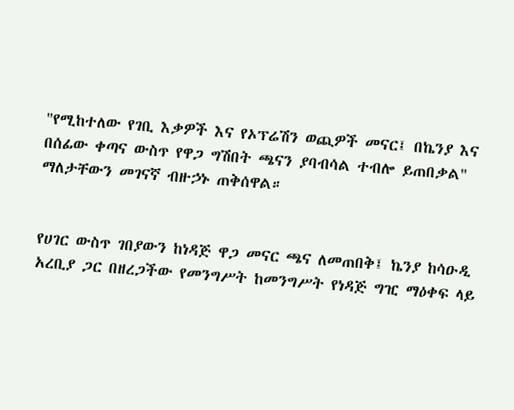"የሚከተለው የገቢ እቃዎች እና የኦፕሬሽን ወጪዎች መናር፤ በኬንያ እና በሰፊው ቀጣና ውስጥ የዋጋ ግሽበት ጫናን ያባብሳል ተብሎ ይጠበቃል" ማለታቸውን መገናኛ ብዙኃኑ ጠቅሰዋል።


የሀገር ውስጥ ገበያውን ከነዳጅ ዋጋ መናር ጫና ለመጠበቅ፤ ኬንያ ከሳዑዲ አረቢያ ጋር በዘረጋችው የመንግሥት ከመንግሥት የነዳጅ ግዢ ማዕቀፍ ላይ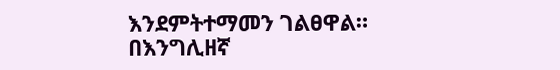እንደምትተማመን ገልፀዋል።
በእንግሊዘኛ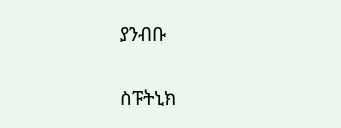ያንብቡ

ስፑትኒክ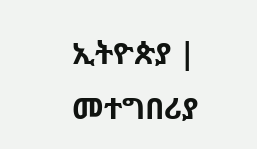ኢትዮጵያ | መተግበሪያ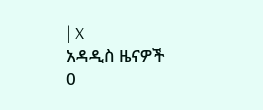| X
አዳዲስ ዜናዎች
0